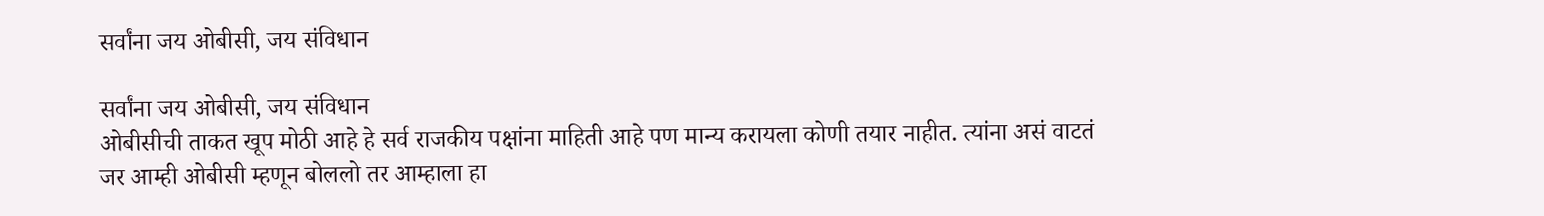सर्वांना जय ओबीसी, जय संविधान

सर्वांना जय ओबीसी, जय संविधान
ओबीसीची ताकत खूप मोठी आहे हे सर्व राजकीय पक्षांना माहिती आहे पण मान्य करायला कोणी तयार नाहीत. त्यांना असं वाटतं जर आम्ही ओबीसी म्हणून बोललो तर आम्हाला हा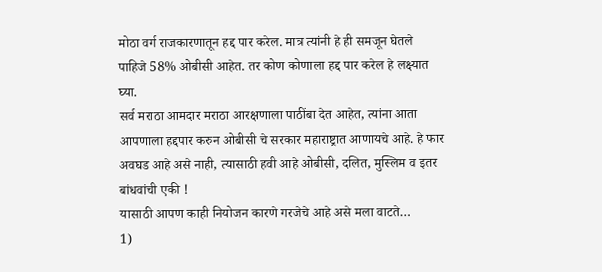मोठा वर्ग राजकारणातून हद्द पार करेल. मात्र त्यांनी हे ही समजून घेतले पाहिजे 58% ओबीसी आहेत. तर कोण कोणाला हद्द पार करेल हे लक्ष्यात घ्या.
सर्व मराठा आमदार मराठा आरक्षणाला पाठींबा देत आहेत, त्यांना आता आपणाला हद्दपार करुन ओबीसी चे सरकार महाराष्ट्रात आणायचे आहे. हे फार अवघड आहे असे नाही, त्यासाठी हवी आहे ओबीसी, दलित, मुस्लिम व इतर बांधवांची एकी !
यासाठी आपण काही नियोजन कारणे गरजेचे आहे असे मला वाटते…
1)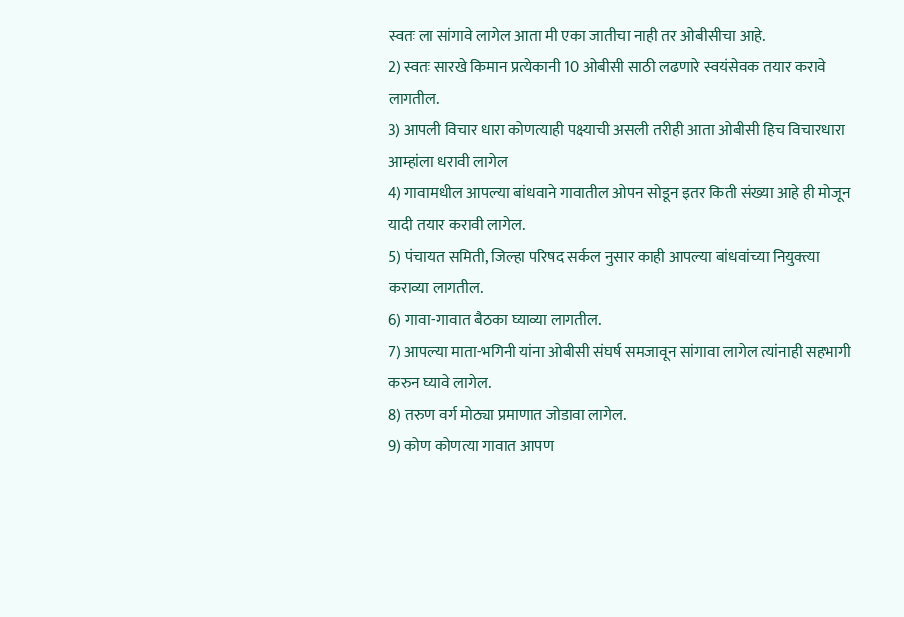स्वतः ला सांगावे लागेल आता मी एका जातीचा नाही तर ओबीसीचा आहे.
2) स्वतः सारखे किमान प्रत्येकानी 10 ओबीसी साठी लढणारे स्वयंसेवक तयार करावे लागतील.
3) आपली विचार धारा कोणत्याही पक्ष्याची असली तरीही आता ओबीसी हिच विचारधारा आम्हांला धरावी लागेल
4) गावामधील आपल्या बांधवाने गावातील ओपन सोडून इतर किती संख्या आहे ही मोजून यादी तयार करावी लागेल.
5) पंचायत समिती, जिल्हा परिषद सर्कल नुसार काही आपल्या बांधवांच्या नियुक्त्या कराव्या लागतील.
6) गावा-गावात बैठका घ्याव्या लागतील.
7) आपल्या माता-भगिनी यांना ओबीसी संघर्ष समजावून सांगावा लागेल त्यांनाही सहभागी करुन घ्यावे लागेल.
8) तरुण वर्ग मोठ्या प्रमाणात जोडावा लागेल.
9) कोण कोणत्या गावात आपण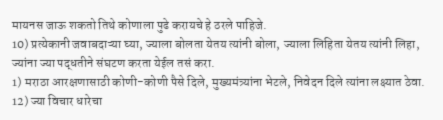मायनस जाऊ शकतो तिथे कोणाला पुढे करायचे हे ठरले पाहिजे.
10) प्रत्येकानी जवाबदाऱ्या घ्या, ज्याला बोलता येतय त्यांनी बोला, ज्याला लिहिता येतय त्यांनी लिहा, ज्यांना ज्या पद्धतीने संघटण करता येईल तसं करा.
1) मराठा आरक्षणासाठी कोणी-कोणी पैसे दिले, मुख्यमंत्र्यांना भेटले, निवेदन दिले त्यांना लक्ष्यात ठेवा.
12) ज्या विचार धारेचा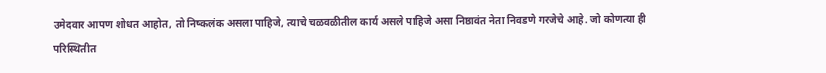उमेदवार आपण शोधत आहोत, तो निष्कलंक असला पाहिजे, त्याचे चळवळीतील कार्य असले पाहिजे असा निष्ठावंत नेता निवडणे गरजेचे आहे. जो कोणत्या ही परिस्थितीत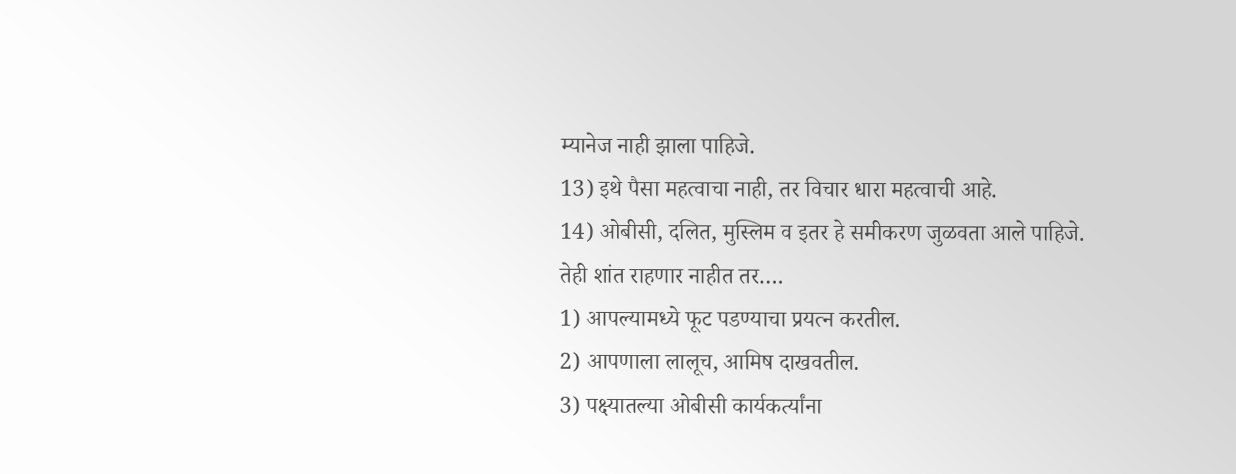म्यानेज नाही झाला पाहिजे.
13) इथे पैसा महत्वाचा नाही, तर विचार धारा महत्वाची आहे.
14) ओबीसी, दलित, मुस्लिम व इतर हे समीकरण जुळवता आले पाहिजे.
तेही शांत राहणार नाहीत तर….
1) आपल्यामध्ये फूट पडण्याचा प्रयत्न करतील.
2) आपणाला लालूच, आमिष दाखवतील.
3) पक्ष्यातल्या ओबीसी कार्यकर्त्यांना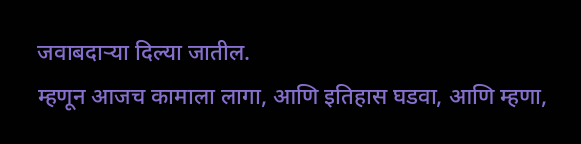जवाबदाऱ्या दिल्या जातील.
म्हणून आजच कामाला लागा, आणि इतिहास घडवा, आणि म्हणा,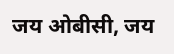जय ओबीसी, जय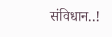संविधान..!